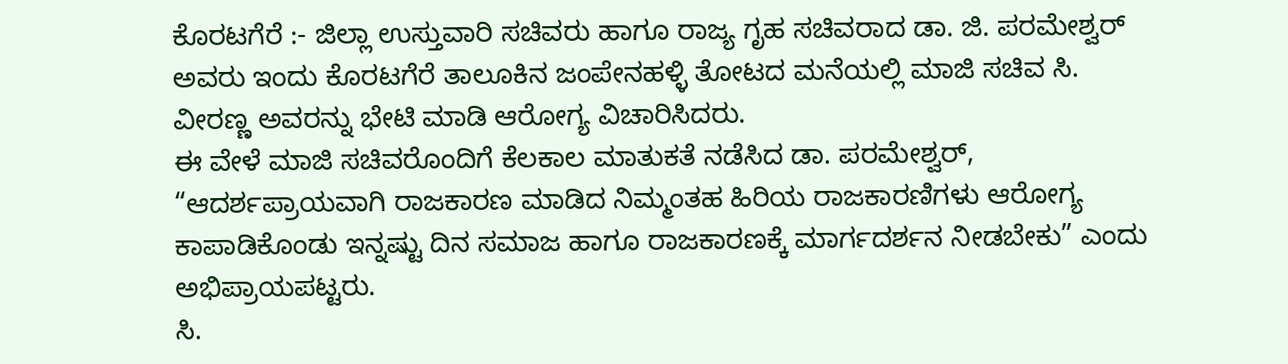ಕೊರಟಗೆರೆ :- ಜಿಲ್ಲಾ ಉಸ್ತುವಾರಿ ಸಚಿವರು ಹಾಗೂ ರಾಜ್ಯ ಗೃಹ ಸಚಿವರಾದ ಡಾ. ಜಿ. ಪರಮೇಶ್ವರ್ ಅವರು ಇಂದು ಕೊರಟಗೆರೆ ತಾಲೂಕಿನ ಜಂಪೇನಹಳ್ಳಿ ತೋಟದ ಮನೆಯಲ್ಲಿ ಮಾಜಿ ಸಚಿವ ಸಿ. ವೀರಣ್ಣ ಅವರನ್ನು ಭೇಟಿ ಮಾಡಿ ಆರೋಗ್ಯ ವಿಚಾರಿಸಿದರು.
ಈ ವೇಳೆ ಮಾಜಿ ಸಚಿವರೊಂದಿಗೆ ಕೆಲಕಾಲ ಮಾತುಕತೆ ನಡೆಸಿದ ಡಾ. ಪರಮೇಶ್ವರ್, “ಆದರ್ಶಪ್ರಾಯವಾಗಿ ರಾಜಕಾರಣ ಮಾಡಿದ ನಿಮ್ಮಂತಹ ಹಿರಿಯ ರಾಜಕಾರಣಿಗಳು ಆರೋಗ್ಯ ಕಾಪಾಡಿಕೊಂಡು ಇನ್ನಷ್ಟು ದಿನ ಸಮಾಜ ಹಾಗೂ ರಾಜಕಾರಣಕ್ಕೆ ಮಾರ್ಗದರ್ಶನ ನೀಡಬೇಕು” ಎಂದು ಅಭಿಪ್ರಾಯಪಟ್ಟರು.
ಸಿ.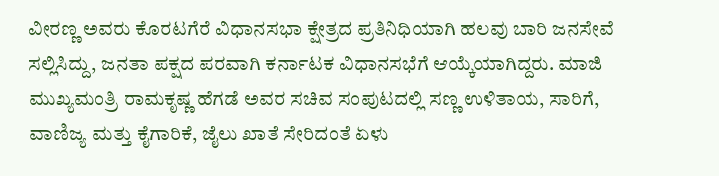ವೀರಣ್ಣ ಅವರು ಕೊರಟಗೆರೆ ವಿಧಾನಸಭಾ ಕ್ಷೇತ್ರದ ಪ್ರತಿನಿಧಿಯಾಗಿ ಹಲವು ಬಾರಿ ಜನಸೇವೆ ಸಲ್ಲಿಸಿದ್ದು, ಜನತಾ ಪಕ್ಷದ ಪರವಾಗಿ ಕರ್ನಾಟಕ ವಿಧಾನಸಭೆಗೆ ಆಯ್ಕೆಯಾಗಿದ್ದರು. ಮಾಜಿ ಮುಖ್ಯಮಂತ್ರಿ ರಾಮಕೃಷ್ಣ ಹೆಗಡೆ ಅವರ ಸಚಿವ ಸಂಪುಟದಲ್ಲಿ ಸಣ್ಣ ಉಳಿತಾಯ, ಸಾರಿಗೆ, ವಾಣಿಜ್ಯ ಮತ್ತು ಕೈಗಾರಿಕೆ, ಜೈಲು ಖಾತೆ ಸೇರಿದಂತೆ ಏಳು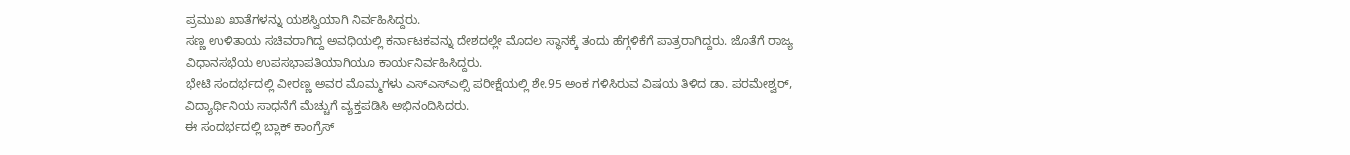ಪ್ರಮುಖ ಖಾತೆಗಳನ್ನು ಯಶಸ್ವಿಯಾಗಿ ನಿರ್ವಹಿಸಿದ್ದರು.
ಸಣ್ಣ ಉಳಿತಾಯ ಸಚಿವರಾಗಿದ್ದ ಅವಧಿಯಲ್ಲಿ ಕರ್ನಾಟಕವನ್ನು ದೇಶದಲ್ಲೇ ಮೊದಲ ಸ್ಥಾನಕ್ಕೆ ತಂದು ಹೆಗ್ಗಳಿಕೆಗೆ ಪಾತ್ರರಾಗಿದ್ದರು. ಜೊತೆಗೆ ರಾಜ್ಯ ವಿಧಾನಸಭೆಯ ಉಪಸಭಾಪತಿಯಾಗಿಯೂ ಕಾರ್ಯನಿರ್ವಹಿಸಿದ್ದರು.
ಭೇಟಿ ಸಂದರ್ಭದಲ್ಲಿ ವೀರಣ್ಣ ಅವರ ಮೊಮ್ಮಗಳು ಎಸ್ಎಸ್ಎಲ್ಸಿ ಪರೀಕ್ಷೆಯಲ್ಲಿ ಶೇ.95 ಅಂಕ ಗಳಿಸಿರುವ ವಿಷಯ ತಿಳಿದ ಡಾ. ಪರಮೇಶ್ವರ್, ವಿದ್ಯಾರ್ಥಿನಿಯ ಸಾಧನೆಗೆ ಮೆಚ್ಚುಗೆ ವ್ಯಕ್ತಪಡಿಸಿ ಅಭಿನಂದಿಸಿದರು.
ಈ ಸಂದರ್ಭದಲ್ಲಿ ಬ್ಲಾಕ್ ಕಾಂಗ್ರೆಸ್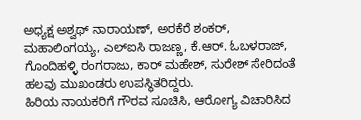ಅಧ್ಯಕ್ಷ ಅಶ್ವಥ್ ನಾರಾಯಣ್, ಅರಕೆರೆ ಶಂಕರ್, ಮಹಾಲಿಂಗಯ್ಯ, ಎಲ್ಐಸಿ ರಾಜಣ್ಣ, ಕೆ.ಆರ್. ಓಬಳರಾಜ್, ಗೊಂದಿಹಳ್ಳಿ ರಂಗರಾಜು, ಕಾರ್ ಮಹೇಶ್, ಸುರೇಶ್ ಸೇರಿದಂತೆ ಹಲವು ಮುಖಂಡರು ಉಪಸ್ಥಿತರಿದ್ದರು.
ಹಿರಿಯ ನಾಯಕರಿಗೆ ಗೌರವ ಸೂಚಿಸಿ, ಆರೋಗ್ಯ ವಿಚಾರಿಸಿದ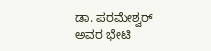ಡಾ. ಪರಮೇಶ್ವರ್ ಅವರ ಭೇಟಿ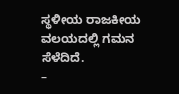ಸ್ಥಳೀಯ ರಾಜಕೀಯ ವಲಯದಲ್ಲಿ ಗಮನ ಸೆಳೆದಿದೆ.
–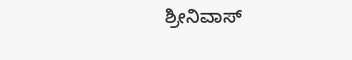ಶ್ರೀನಿವಾಸ್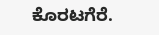ಕೊರಟಗೆರೆ.